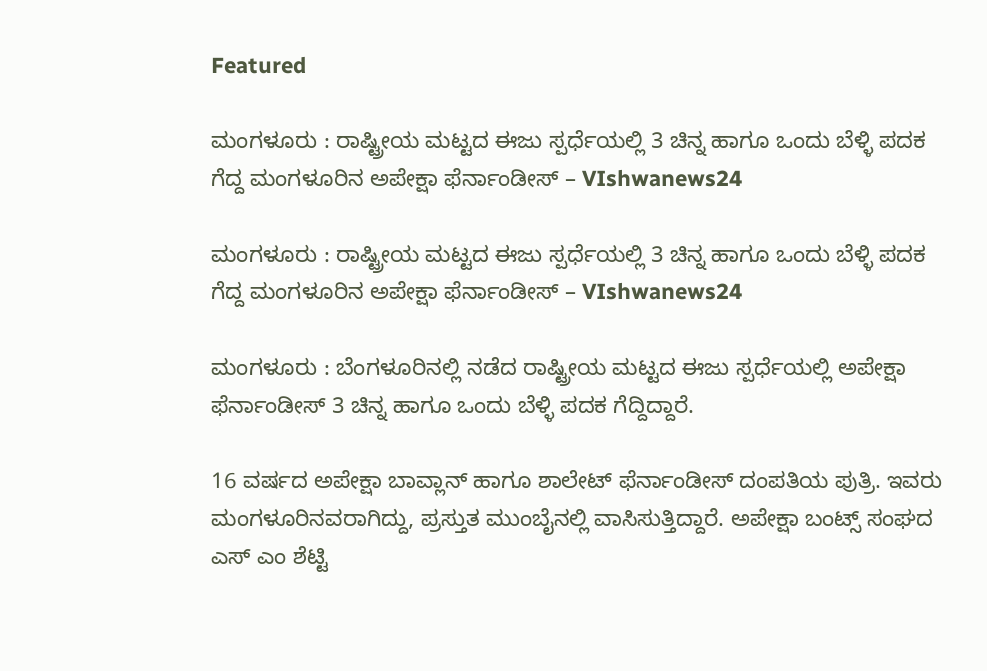Featured

ಮಂಗಳೂರು : ರಾಷ್ಟ್ರೀಯ ಮಟ್ಟದ ಈಜು ಸ್ಪರ್ಧೆಯಲ್ಲಿ 3 ಚಿನ್ನ ಹಾಗೂ ಒಂದು ಬೆಳ್ಳಿ ಪದಕ ಗೆದ್ದ ಮಂಗಳೂರಿನ ಅಪೇಕ್ಷಾ ಫೆರ್ನಾಂಡೀಸ್‌‌ – VIshwanews24

ಮಂಗಳೂರು : ರಾಷ್ಟ್ರೀಯ ಮಟ್ಟದ ಈಜು ಸ್ಪರ್ಧೆಯಲ್ಲಿ 3 ಚಿನ್ನ ಹಾಗೂ ಒಂದು ಬೆಳ್ಳಿ ಪದಕ ಗೆದ್ದ ಮಂಗಳೂರಿನ ಅಪೇಕ್ಷಾ ಫೆರ್ನಾಂಡೀಸ್‌‌ – VIshwanews24

ಮಂಗಳೂರು : ಬೆಂಗಳೂರಿನಲ್ಲಿ ನಡೆದ ರಾಷ್ಟ್ರೀಯ ಮಟ್ಟದ ಈಜು ಸ್ಪರ್ಧೆಯಲ್ಲಿ ಅಪೇಕ್ಷಾ ಫೆರ್ನಾಂಡೀಸ್‌‌ 3 ಚಿನ್ನ ಹಾಗೂ ಒಂದು ಬೆಳ್ಳಿ ಪದಕ ಗೆದ್ದಿದ್ದಾರೆ.

16 ವರ್ಷದ ಅಪೇಕ್ಷಾ ಬಾವ್ಲಾನ್‌‌ ಹಾಗೂ ಶಾಲೇಟ್‌ ಫೆರ್ನಾಂಡೀಸ್‌ ದಂಪತಿಯ ಪುತ್ರಿ. ಇವರು ಮಂಗಳೂರಿನವರಾಗಿದ್ದು, ಪ್ರಸ್ತುತ ಮುಂಬೈನಲ್ಲಿ ವಾಸಿಸುತ್ತಿದ್ದಾರೆ. ಅಪೇಕ್ಷಾ ಬಂಟ್ಸ್‌‌‌ ಸಂಘದ ಎಸ್‌ ಎಂ ಶೆಟ್ಟಿ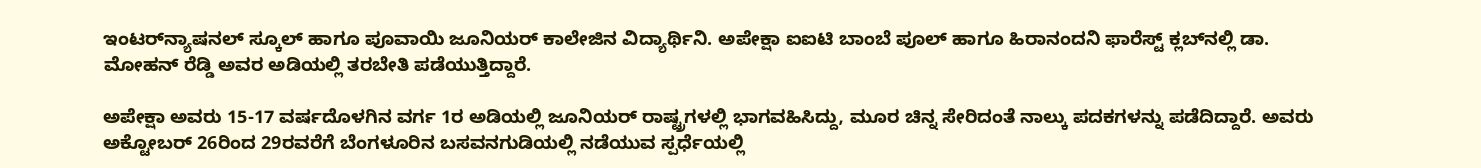ಇಂಟರ್‌ನ್ಯಾಷನಲ್‌‌ ಸ್ಕೂಲ್‌‌ ಹಾಗೂ ಪೂವಾಯಿ ಜೂನಿಯರ್‌‌ ಕಾಲೇಜಿನ ವಿದ್ಯಾರ್ಥಿನಿ. ಅಪೇಕ್ಷಾ ಐಐಟಿ ಬಾಂಬೆ ಪೂಲ್‌‌‌ ಹಾಗೂ ಹಿರಾನಂದನಿ ಫಾರೆಸ್ಟ್‌‌ ಕ್ಲಬ್‌ನಲ್ಲಿ ಡಾ. ಮೋಹನ್‌ ರೆಡ್ಡಿ ಅವರ ಅಡಿಯಲ್ಲಿ ತರಬೇತಿ ಪಡೆಯುತ್ತಿದ್ದಾರೆ.

ಅಪೇಕ್ಷಾ ಅವರು 15-17 ವರ್ಷದೊಳಗಿನ ವರ್ಗ 1ರ ಅಡಿಯಲ್ಲಿ ಜೂನಿಯರ್‌ ರಾಷ್ಟ್ರಗಳಲ್ಲಿ ಭಾಗವಹಿಸಿದ್ದು, ಮೂರ ಚಿನ್ನ ಸೇರಿದಂತೆ ನಾಲ್ಕು ಪದಕಗಳನ್ನು ಪಡೆದಿದ್ದಾರೆ. ಅವರು ಅಕ್ಟೋಬರ್‌ 26ರಿಂದ 29ರವರೆಗೆ ಬೆಂಗಳೂರಿನ ಬಸವನಗುಡಿಯಲ್ಲಿ ನಡೆಯುವ ಸ್ಪರ್ಧೆಯಲ್ಲಿ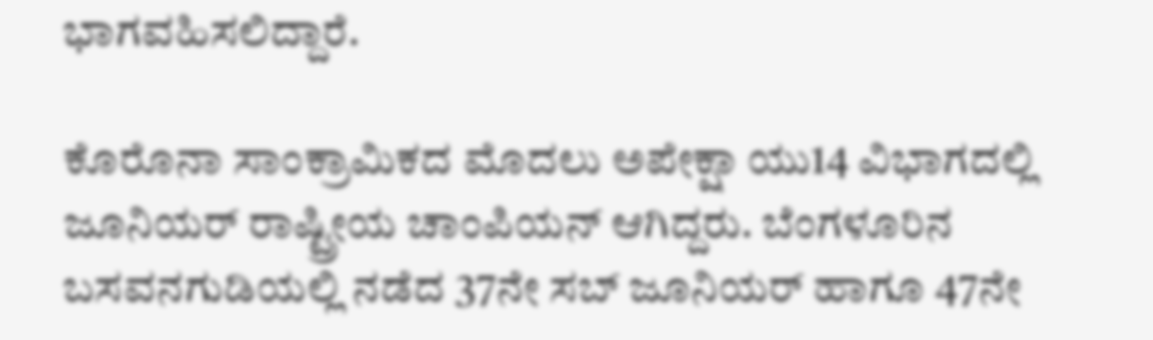ಭಾಗವಹಿಸಲಿದ್ದಾರೆ.

ಕೊರೊನಾ ಸಾಂಕ್ರಾಮಿಕದ ಮೊದಲು ಅಪೇಕ್ಷಾ ಯು14 ವಿಭಾಗದಲ್ಲಿ ಜೂನಿಯರ್‌‌‌‌ ರಾಷ್ಟ್ರೀಯ ಚಾಂಪಿಯನ್‌‌‌ ಆಗಿದ್ದರು. ಬೆಂಗಳೂರಿನ ಬಸವನಗುಡಿಯಲ್ಲಿ ನಡೆದ 37ನೇ ಸಬ್‌ ಜೂನಿಯರ್‌‌‌ ಹಾಗೂ 47ನೇ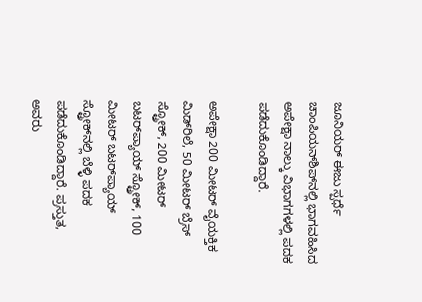ಜೂನಿಯರ್‌‌‌ ಈಜು ಸ್ಪರ್ಧೆ ಚಾಂಪಿಯನ್‌ಶಿಪ್‌‌ನಲ್ಲಿ ಭಾಗವಹಿಸಿದ ಅಪೇಕ್ಷಾ ನಾಲ್ಕು ವಿಭಾಗಗಳಲ್ಲಿ ಪದಕ ಪಡೆದುಕೊಂಡಿದ್ದಾರೆ.

ಅಪೇಕ್ಷಾ 200 ಮೀಟರ್ ವೈಯಕ್ತಿಕ ಮಿಡ್‌ರಿಲೆ, 50 ಮೀಟರ್ ಬ್ರೆಸ್‌ ಸ್ಟ್ರೋಕ್, 200 ಮೀಟರ್ ಬಟರ್‌‌‌ಪ್ಯಾಯ್‌‌ ಸ್ಟ್ರೋಕ್, 100 ಮೀಟರ್ ಬಟರ್‌‌‌ಪ್ಯಾಯ್‌‌ ಸ್ಟ್ರೋಕ್‌‌ನಲ್ಲಿ ಬೆಳ್ಳಿ ಪದಕ ಪಡೆದುಕೊಂಡಿದ್ದಾರೆ. ಪ್ರಸ್ತುತ, ಅವರು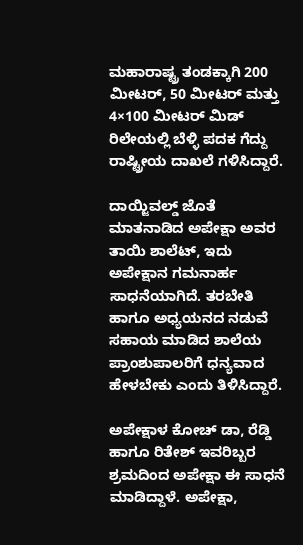ಮಹಾರಾಷ್ಟ್ರ ತಂಡಕ್ಕಾಗಿ 200 ಮೀಟರ್, 50 ಮೀಟರ್ ಮತ್ತು 4×100 ಮೀಟರ್ ಮಿಡ್‌ ರಿಲೇಯಲ್ಲಿ ಬೆಳ್ಳಿ ಪದಕ ಗೆದ್ದು ರಾಷ್ಟ್ರೀಯ ದಾಖಲೆ ಗಳಿಸಿದ್ದಾರೆ.

ದಾಯ್ಜಿವಲ್ಡ್ ಜೊತೆ ಮಾತನಾಡಿದ ಅಪೇಕ್ಷಾ ಅವರ ತಾಯಿ ಶಾಲೆಟ್‌‌, ಇದು ಅಪೇಕ್ಷಾನ ಗಮನಾರ್ಹ ಸಾಧನೆಯಾಗಿದೆ. ತರಬೇತಿ ಹಾಗೂ ಅಧ್ಯಯನದ ನಡುವೆ ಸಹಾಯ ಮಾಡಿದ ಶಾಲೆಯ ಪ್ರಾಂಶುಪಾಲರಿಗೆ ಧನ್ಯವಾದ ಹೇಳಬೇಕು ಎಂದು ತಿಳಿಸಿದ್ದಾರೆ.

ಅಪೇಕ್ಷಾಳ ಕೋಚ್‌‌‌‌ ಡಾ, ರೆಡ್ಡಿ ಹಾಗೂ ರಿತೇಶ್‌ ಇವರಿಬ್ಬರ ಶ್ರಮದಿಂದ ಅಪೇಕ್ಷಾ ಈ ಸಾಧನೆ ಮಾಡಿದ್ದಾಳೆ. ಅಪೇಕ್ಷಾ,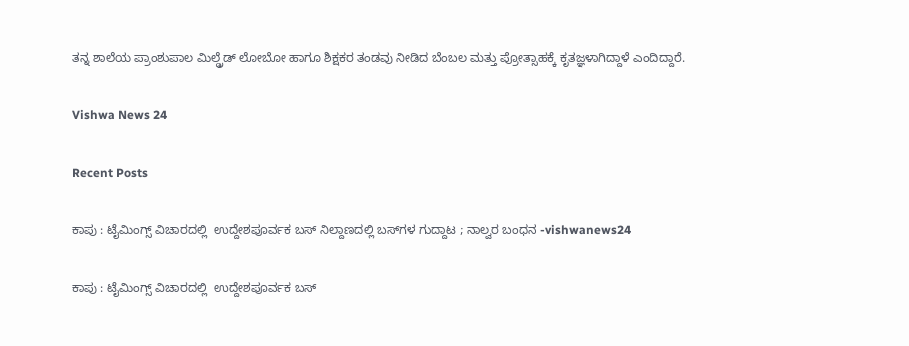ತನ್ನ ಶಾಲೆಯ ಪ್ರಾಂಶುಪಾಲ ಮಿಲ್ಡ್ರೆಡ್ ಲೋಬೋ ಹಾಗೂ ಶಿಕ್ಷಕರ ತಂಡವು ನೀಡಿದ ಬೆಂಬಲ ಮತ್ತು ಪ್ರೋತ್ಸಾಹಕ್ಕೆ ಕೃತಜ್ಞಳಾಗಿದ್ದಾಳೆ ಎಂದಿದ್ದಾರೆ.

Vishwa News 24

Recent Posts

ಕಾಪು : ಟೈಮಿಂಗ್ಸ್ ವಿಚಾರದಲ್ಲಿ  ಉದ್ದೇಶಪೂರ್ವಕ ಬಸ್ ನಿಲ್ದಾಣದಲ್ಲಿ ಬಸ್‌ಗಳ ಗುದ್ದಾಟ ; ನಾಲ್ವರ ಬಂಧನ -vishwanews24

ಕಾಪು : ಟೈಮಿಂಗ್ಸ್ ವಿಚಾರದಲ್ಲಿ  ಉದ್ದೇಶಪೂರ್ವಕ ಬಸ್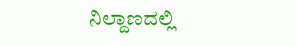ನಿಲ್ದಾಣದಲ್ಲಿ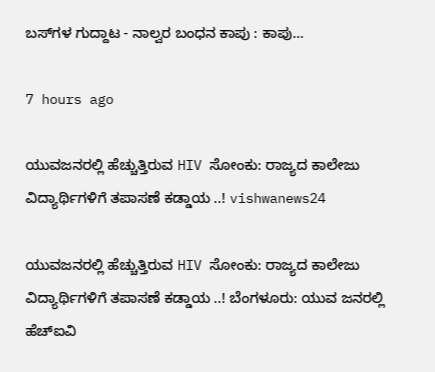ಬಸ್‌ಗಳ ಗುದ್ದಾಟ - ನಾಲ್ವರ ಬಂಧನ ಕಾಪು : ಕಾಪು…

7 hours ago

ಯುವಜನರಲ್ಲಿ ಹೆಚ್ಚುತ್ತಿರುವ HIV ಸೋಂಕು: ರಾಜ್ಯದ ಕಾಲೇಜು ವಿದ್ಯಾರ್ಥಿಗಳಿಗೆ ತಪಾಸಣೆ ಕಡ್ಡಾಯ ..! vishwanews24

ಯುವಜನರಲ್ಲಿ ಹೆಚ್ಚುತ್ತಿರುವ HIV ಸೋಂಕು: ರಾಜ್ಯದ ಕಾಲೇಜು ವಿದ್ಯಾರ್ಥಿಗಳಿಗೆ ತಪಾಸಣೆ ಕಡ್ಡಾಯ ..! ಬೆಂಗಳೂರು: ಯುವ ಜನರಲ್ಲಿ ಹೆಚ್‌ಐವಿ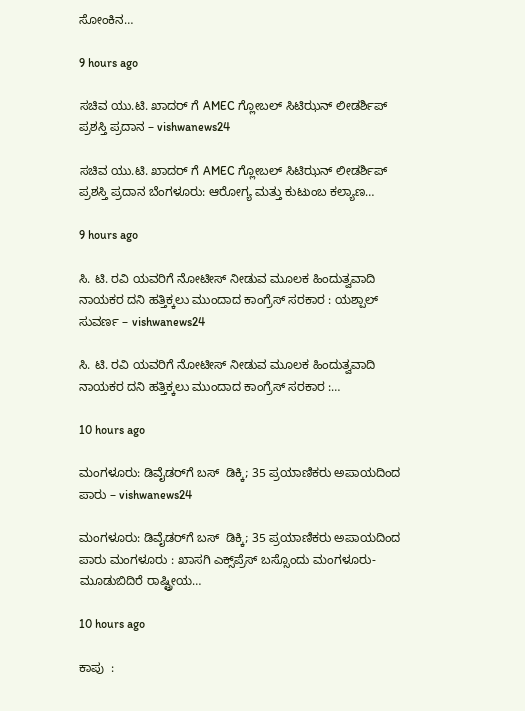ಸೋಂಕಿನ…

9 hours ago

ಸಚಿವ ಯು.ಟಿ. ಖಾದರ್ ಗೆ AMEC ಗ್ಲೋಬಲ್ ಸಿಟಿಝನ್ ಲೀಡರ್ಶಿಪ್ ಪ್ರಶಸ್ತಿ ಪ್ರದಾನ – vishwanews24

ಸಚಿವ ಯು.ಟಿ. ಖಾದರ್ ಗೆ AMEC ಗ್ಲೋಬಲ್ ಸಿಟಿಝನ್ ಲೀಡರ್ಶಿಪ್ ಪ್ರಶಸ್ತಿ ಪ್ರದಾನ ಬೆಂಗಳೂರು: ಆರೋಗ್ಯ ಮತ್ತು ಕುಟುಂಬ ಕಲ್ಯಾಣ…

9 hours ago

ಸಿ. ಟಿ. ರವಿ ಯವರಿಗೆ ನೋಟೀಸ್ ನೀಡುವ ಮೂಲಕ ಹಿಂದುತ್ವವಾದಿ ನಾಯಕರ ದನಿ ಹತ್ತಿಕ್ಕಲು ಮುಂದಾದ ಕಾಂಗ್ರೆಸ್ ಸರಕಾರ : ಯಶ್ಪಾಲ್ ಸುವರ್ಣ – vishwanews24

ಸಿ. ಟಿ. ರವಿ ಯವರಿಗೆ ನೋಟೀಸ್ ನೀಡುವ ಮೂಲಕ ಹಿಂದುತ್ವವಾದಿ ನಾಯಕರ ದನಿ ಹತ್ತಿಕ್ಕಲು ಮುಂದಾದ ಕಾಂಗ್ರೆಸ್ ಸರಕಾರ :…

10 hours ago

ಮಂಗಳೂರು: ಡಿವೈಡರ್‌ಗೆ ಬಸ್  ಡಿಕ್ಕಿ; 35 ಪ್ರಯಾಣಿಕರು ಅಪಾಯದಿಂದ ಪಾರು – vishwanews24

ಮಂಗಳೂರು: ಡಿವೈಡರ್‌ಗೆ ಬಸ್  ಡಿಕ್ಕಿ; 35 ಪ್ರಯಾಣಿಕರು ಅಪಾಯದಿಂದ ಪಾರು ಮಂಗಳೂರು : ಖಾಸಗಿ ಎಕ್ಸ್‌ಪ್ರೆಸ್ ಬಸ್ಸೊಂದು ಮಂಗಳೂರು-ಮೂಡುಬಿದಿರೆ ರಾಷ್ಟ್ರೀಯ…

10 hours ago

ಕಾಪು  :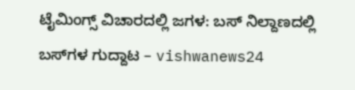ಟೈಮಿಂಗ್ಸ್ ವಿಚಾರದಲ್ಲಿ ಜಗಳ: ಬಸ್ ನಿಲ್ದಾಣದಲ್ಲಿ ಬಸ್‌ಗಳ ಗುದ್ದಾಟ – vishwanews24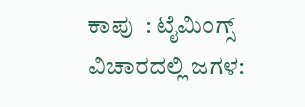ಕಾಪು  : ಟೈಮಿಂಗ್ಸ್ ವಿಚಾರದಲ್ಲಿ ಜಗಳ: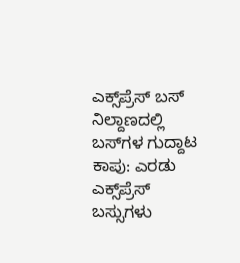ಎಕ್ಸ್‌ಪ್ರೆಸ್ ಬಸ್ ನಿಲ್ದಾಣದಲ್ಲಿ ಬಸ್‌ಗಳ ಗುದ್ದಾಟ ಕಾಪು: ಎರಡು ಎಕ್ಸ್‌ಪ್ರೆಸ್ ಬಸ್ಸುಗಳು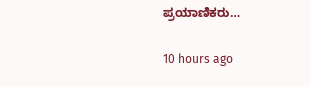ಪ್ರಯಾಣಿಕರು…

10 hours ago